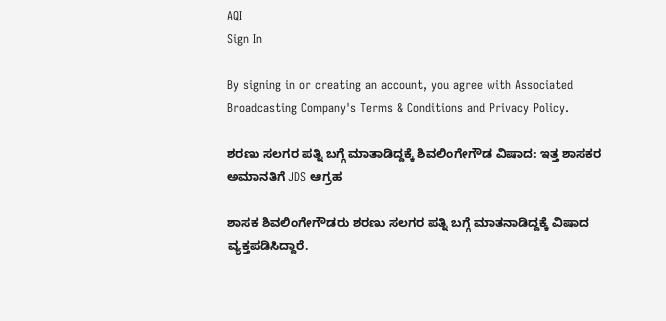AQI
Sign In

By signing in or creating an account, you agree with Associated Broadcasting Company's Terms & Conditions and Privacy Policy.

ಶರಣು ಸಲಗರ ಪತ್ನಿ ಬಗ್ಗೆ ಮಾತಾಡಿದ್ದಕ್ಕೆ ಶಿವಲಿಂಗೇಗೌಡ ವಿಷಾದ: ಇತ್ತ ಶಾಸಕರ ಅಮಾನತಿಗೆ JDS ಆಗ್ರಹ

ಶಾಸಕ ಶಿವಲಿಂಗೇಗೌಡರು ಶರಣು ಸಲಗರ ಪತ್ನಿ ಬಗ್ಗೆ ಮಾತನಾಡಿದ್ದಕ್ಕೆ ವಿಷಾದ ವ್ಯಕ್ತಪಡಿಸಿದ್ದಾರೆ.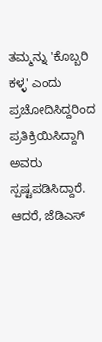ತಮ್ಮನ್ನು 'ಕೊಬ್ಬರಿ ಕಳ್ಳ' ಎಂದು ಪ್ರಚೋದಿಸಿದ್ದರಿಂದ ಪ್ರತಿಕ್ರಿಯಿಸಿದ್ದಾಗಿ ಅವರು ಸ್ಪಷ್ಟಪಡಿಸಿದ್ದಾರೆ. ಆದರೆ, ಜೆಡಿಎಸ್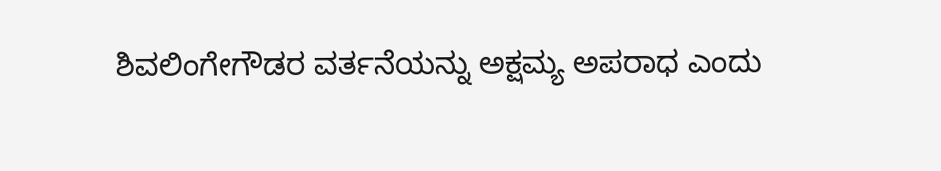ಶಿವಲಿಂಗೇಗೌಡರ ವರ್ತನೆಯನ್ನು ಅಕ್ಷಮ್ಯ ಅಪರಾಧ ಎಂದು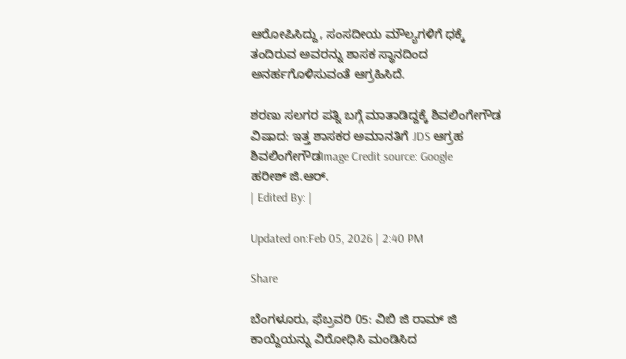ಆರೋಪಿಸಿದ್ದು, ಸಂಸದೀಯ ಮೌಲ್ಯಗಳಿಗೆ ಧಕ್ಕೆ ತಂದಿರುವ ಅವರನ್ನು ಶಾಸಕ ಸ್ಥಾನದಿಂದ ಅನರ್ಹಗೊಳಿಸುವಂತೆ ಆಗ್ರಹಿಸಿದೆ.

ಶರಣು ಸಲಗರ ಪತ್ನಿ ಬಗ್ಗೆ ಮಾತಾಡಿದ್ದಕ್ಕೆ ಶಿವಲಿಂಗೇಗೌಡ ವಿಷಾದ: ಇತ್ತ ಶಾಸಕರ ಅಮಾನತಿಗೆ JDS ಆಗ್ರಹ
ಶಿವಲಿಂಗೇಗೌಡImage Credit source: Google
ಹರೀಶ್ ಜಿ.ಆರ್.
| Edited By: |

Updated on:Feb 05, 2026 | 2:40 PM

Share

ಬೆಂಗಳೂರು, ಫೆಬ್ರವರಿ 05: ವಿಬಿ ಜಿ ರಾಮ್ ಜಿ ಕಾಯ್ದೆಯನ್ನು ವಿರೋಧಿಸಿ ಮಂಡಿಸಿದ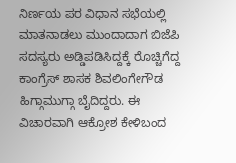ನಿರ್ಣಯ ಪರ ವಿಧಾನ ಸಭೆಯಲ್ಲಿ ಮಾತನಾಡಲು ಮುಂದಾದಾಗ ಬಿಜೆಪಿ ಸದಸ್ಯರು ಅಡ್ಡಿಪಡಿಸಿದ್ದಕ್ಕೆ ರೊಚ್ಚಿಗೆದ್ದ ಕಾಂಗ್ರೆಸ್ ಶಾಸಕ ಶಿವಲಿಂಗೇಗೌಡ ಹಿಗ್ಗಾಮುಗ್ಗಾ ಬೈದಿದ್ದರು. ಈ ವಿಚಾರವಾಗಿ ಆಕ್ರೋಶ ಕೇಳಿಬಂದ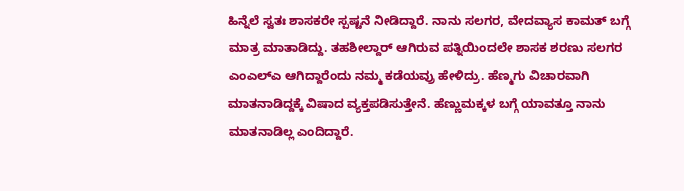ಹಿನ್ನೆಲೆ ಸ್ವತಃ ಶಾಸಕರೇ ಸ್ಪಷ್ಟನೆ ನೀಡಿದ್ದಾರೆ. ನಾನು ಸಲಗರ, ವೇದವ್ಯಾಸ ಕಾಮತ್ ಬಗ್ಗೆ ಮಾತ್ರ ಮಾತಾಡಿದ್ದು. ತಹಶೀಲ್ದಾರ್ ಆಗಿರುವ ಪತ್ನಿಯಿಂದಲೇ ಶಾಸಕ ಶರಣು ಸಲಗರ ಎಂಎಲ್ಎ ಆಗಿದ್ದಾರೆಂದು ನಮ್ಮ ಕಡೆಯವ್ರು ಹೇಳಿದ್ರು. ಹೆಣ್ಮಗು ವಿಚಾರವಾಗಿ ಮಾತನಾಡಿದ್ದಕ್ಕೆ ವಿಷಾದ ವ್ಯಕ್ತಪಡಿಸುತ್ತೇನೆ. ಹೆಣ್ಣುಮಕ್ಕಳ ಬಗ್ಗೆ ಯಾವತ್ತೂ ನಾನು ಮಾತನಾಡಿಲ್ಲ ಎಂದಿದ್ದಾರೆ.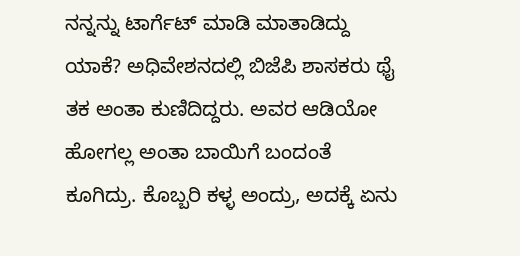ನನ್ನನ್ನು ಟಾರ್ಗೆಟ್‌ ಮಾಡಿ‌ ಮಾತಾಡಿದ್ದು ಯಾಕೆ? ಅಧಿವೇಶನದಲ್ಲಿ ಬಿಜೆಪಿ ಶಾಸಕರು ಥೈ ತಕ ಅಂತಾ ಕುಣಿದಿದ್ದರು. ಅವರ ಆಡಿಯೋ ಹೋಗಲ್ಲ ಅಂತಾ ಬಾಯಿಗೆ ಬಂದಂತೆ ಕೂಗಿದ್ರು. ಕೊಬ್ಬರಿ ಕಳ್ಳ ಅಂದ್ರು, ಅದಕ್ಕೆ ಏನು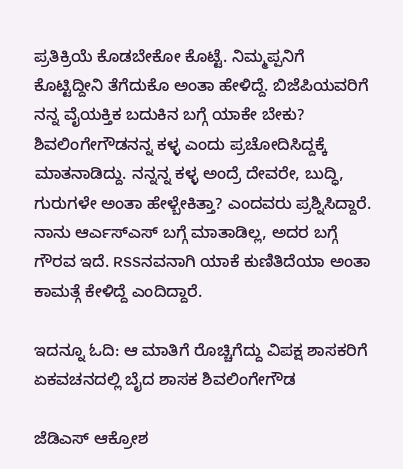ಪ್ರತಿಕ್ರಿಯೆ ಕೊಡಬೇಕೋ ಕೊಟ್ಟೆ. ನಿಮ್ಮಪ್ಪನಿಗೆ ಕೊಟ್ಟಿದ್ದೀನಿ ತೆಗೆದುಕೊ ಅಂತಾ ಹೇಳಿದ್ದೆ. ಬಿಜೆಪಿಯವರಿಗೆ ನನ್ನ ವೈಯಕ್ತಿಕ ಬದುಕಿನ ಬಗ್ಗೆ ಯಾಕೇ ಬೇಕು? ಶಿವಲಿಂಗೇಗೌಡನನ್ನ ಕಳ್ಳ ಎಂದು ಪ್ರಚೋದಿಸಿದ್ದಕ್ಕೆ ಮಾತನಾಡಿದ್ದು. ನನ್ನನ್ನ ಕಳ್ಳ ಅಂದ್ರೆ ದೇವರೇ, ಬುದ್ಧಿ, ಗುರುಗಳೇ ಅಂತಾ ಹೇಳ್ಬೇಕಿತ್ತಾ? ಎಂದವರು ಪ್ರಶ್ನಿಸಿದ್ದಾರೆ. ನಾನು ಆರ್ಎಸ್ಎಸ್ ಬಗ್ಗೆ ಮಾತಾಡಿಲ್ಲ, ಅದರ ಬಗ್ಗೆ ಗೌರವ ಇದೆ. RSSನವನಾಗಿ ಯಾಕೆ ಕುಣಿತಿದೆಯಾ ಅಂತಾ ಕಾಮತ್ಗೆ ಕೇಳಿದ್ದೆ ಎಂದಿದ್ದಾರೆ.

ಇದನ್ನೂ ಓದಿ: ಆ ಮಾತಿಗೆ ರೊಚ್ಚಿಗೆದ್ದು ವಿಪಕ್ಷ ಶಾಸಕರಿಗೆ ಏಕವಚನದಲ್ಲಿ ಬೈದ ಶಾಸಕ ಶಿವಲಿಂಗೇಗೌಡ

ಜೆಡಿಎಸ್ ಆಕ್ರೋಶ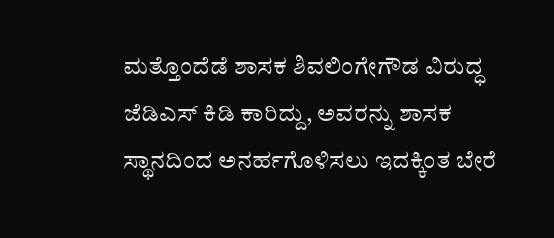ಮತ್ತೊಂದೆಡೆ ಶಾಸಕ ಶಿವಲಿಂಗೇಗೌಡ ವಿರುದ್ಧ ಜೆಡಿಎಸ್ ಕಿಡಿ ಕಾರಿದ್ದು, ಅವರನ್ನು ಶಾಸಕ ಸ್ಥಾನದಿಂದ ಅನರ್ಹಗೊಳಿಸಲು ಇದಕ್ಕಿಂತ ಬೇರೆ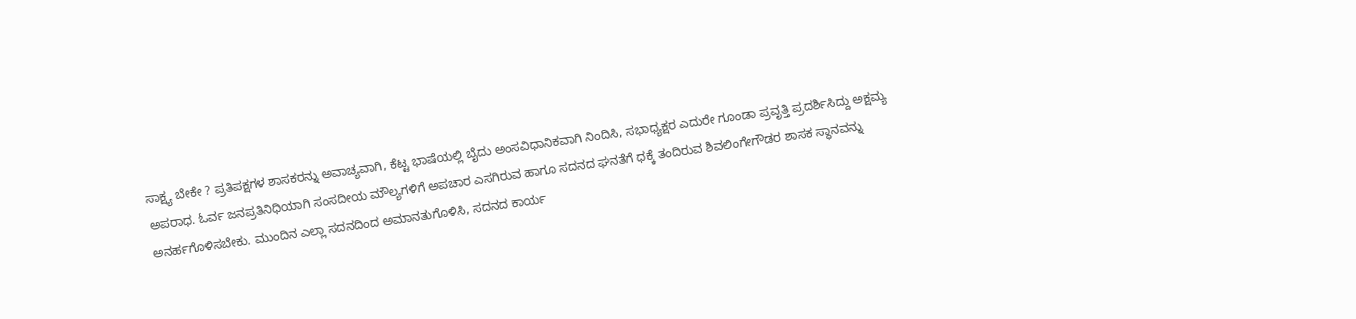ಸಾಕ್ಷ್ಯ ಬೇಕೇ ? ಪ್ರತಿಪಕ್ಷಗಳ ಶಾಸಕರನ್ನು ಅವಾಚ್ಯವಾಗಿ, ಕೆಟ್ಟ ಭಾಷೆಯಲ್ಲಿ ಬೈದು ಅಂಸವಿಧಾನಿಕವಾಗಿ ನಿಂದಿಸಿ, ಸಭಾಧ್ಯಕ್ಷರ ಎದುರೇ ಗೂಂಡಾ ಪ್ರವೃತ್ತಿ ಪ್ರದರ್ಶಿಸಿದ್ದು ಅಕ್ಷಮ್ಯ ಅಪರಾಧ. ಓರ್ವ ಜನಪ್ರತಿನಿಧಿಯಾಗಿ ಸಂಸದೀಯ ಮೌಲ್ಯಗಳಿಗೆ ಅಪಚಾರ ಎಸಗಿರುವ ಹಾಗೂ ಸದನದ ಘನತೆಗೆ ಧಕ್ಕೆ ತಂದಿರುವ ಶಿವಲಿಂಗೇಗೌಡರ ಶಾಸಕ ಸ್ಥಾನವನ್ನು ಅನರ್ಹಗೊಳಿಸಬೇಕು. ಮುಂದಿನ ಎಲ್ಲಾ ಸದನದಿಂದ ಅಮಾನತುಗೊಳಿಸಿ, ಸದನದ ಕಾರ್ಯ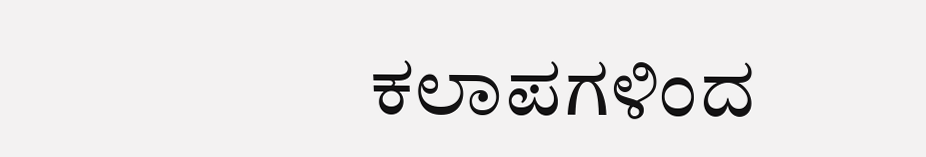ಕಲಾಪಗಳಿಂದ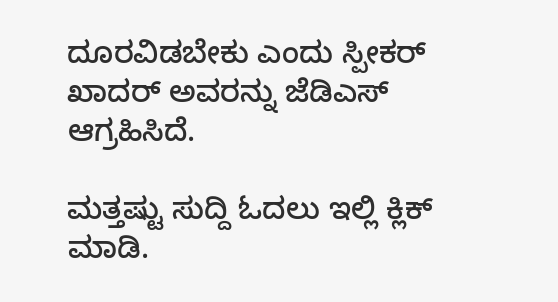ದೂರವಿಡಬೇಕು ಎಂದು ಸ್ಪೀಕರ್ ಖಾದರ್ ಅವರನ್ನು ಜೆಡಿಎಸ್ ಆಗ್ರಹಿಸಿದೆ.

ಮತ್ತಷ್ಟು ಸುದ್ದಿ ಓದಲು ಇಲ್ಲಿ ಕ್ಲಿಕ್ ಮಾಡಿ.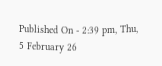Published On - 2:39 pm, Thu, 5 February 26